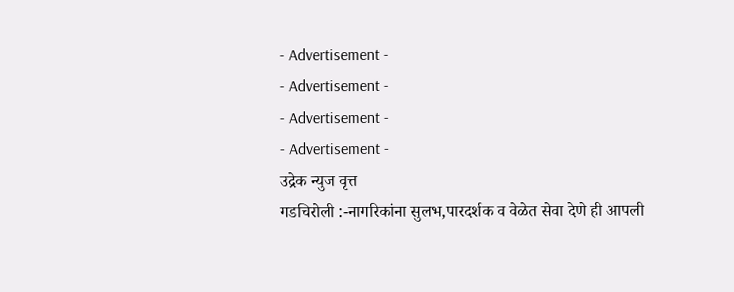- Advertisement -
- Advertisement -
- Advertisement -
- Advertisement -
उद्रेक न्युज वृत्त
गडचिरोली :-नागरिकांना सुलभ,पारदर्शक व वेळेत सेवा देणे ही आपली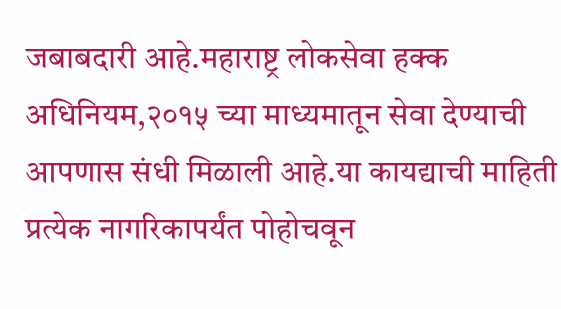जबाबदारी आहे.महाराष्ट्र लोकसेवा हक्क अधिनियम,२०१५ च्या माध्यमातून सेवा देण्याची आपणास संधी मिळाली आहे.या कायद्याची माहिती प्रत्येक नागरिकापर्यंत पोहोचवून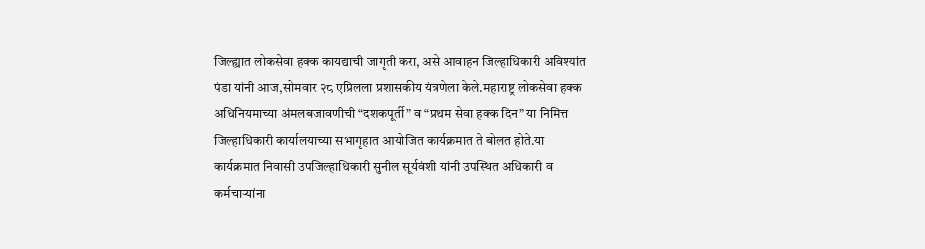जिल्ह्यात लोकसेवा हक्क कायद्याची जागृती करा, असे आवाहन जिल्हाधिकारी अविश्यांत पंडा यांनी आज,सोमवार २८ एप्रिलला प्रशासकीय यंत्रणेला केले.महाराष्ट्र लोकसेवा हक्क अधिनियमाच्या अंमलबजावणीची “दशकपूर्ती” व “प्रथम सेवा हक्क दिन” या निमित्त जिल्हाधिकारी कार्यालयाच्या सभागृहात आयोजित कार्यक्रमात ते बोलत होते.या कार्यक्रमात निवासी उपजिल्हाधिकारी सुनील सूर्यवंशी यांनी उपस्थित अधिकारी व कर्मचाऱ्यांना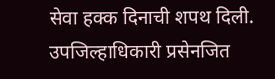सेवा हक्क दिनाची शपथ दिली.
उपजिल्हाधिकारी प्रसेनजित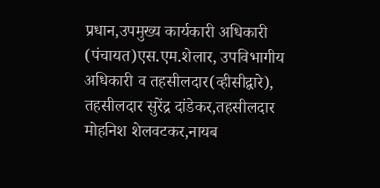प्रधान,उपमुख्य कार्यकारी अधिकारी (पंचायत)एस.एम.शेलार, उपविभागीय अधिकारी व तहसीलदार(व्हीसीद्वारे), तहसीलदार सुरेंद्र दांडेकर,तहसीलदार मोहनिश शेलवटकर,नायब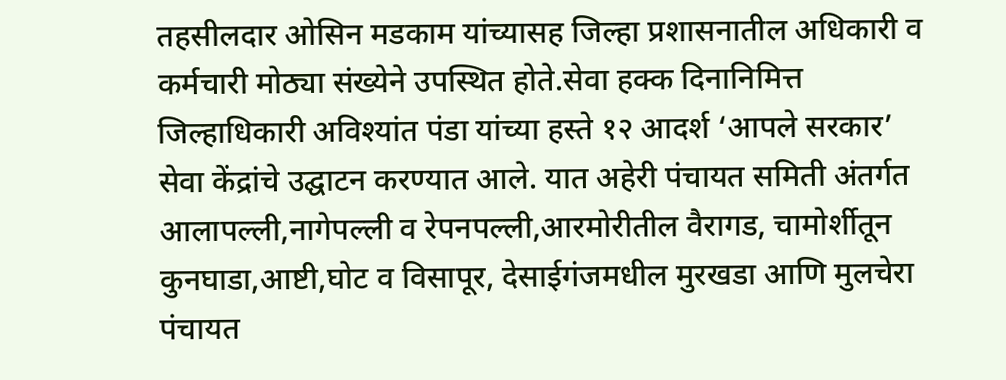तहसीलदार ओसिन मडकाम यांच्यासह जिल्हा प्रशासनातील अधिकारी व कर्मचारी मोठ्या संख्येने उपस्थित होते.सेवा हक्क दिनानिमित्त जिल्हाधिकारी अविश्यांत पंडा यांच्या हस्ते १२ आदर्श ‘आपले सरकार’ सेवा केंद्रांचे उद्घाटन करण्यात आले. यात अहेरी पंचायत समिती अंतर्गत आलापल्ली,नागेपल्ली व रेपनपल्ली,आरमोरीतील वैरागड, चामोर्शीतून कुनघाडा,आष्टी,घोट व विसापूर, देसाईगंजमधील मुरखडा आणि मुलचेरा पंचायत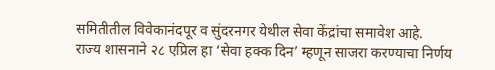समितीतील विवेकानंदपूर व सुंदरनगर येथील सेवा केंद्रांचा समावेश आहे.
राज्य शासनाने २८ एप्रिल हा ‘सेवा हक्क दिन’ म्हणून साजरा करण्याचा निर्णय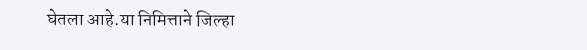घेतला आहे.या निमित्ताने जिल्हा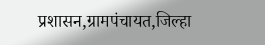प्रशासन,ग्रामपंचायत,जिल्हा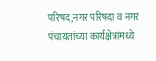परिषद,नगर परिषदा व नगर पंचायतांच्या कार्यक्षेत्रांमध्ये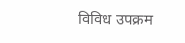विविध उपक्रम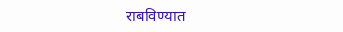राबविण्यात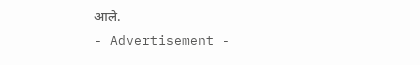आले.
- Advertisement -